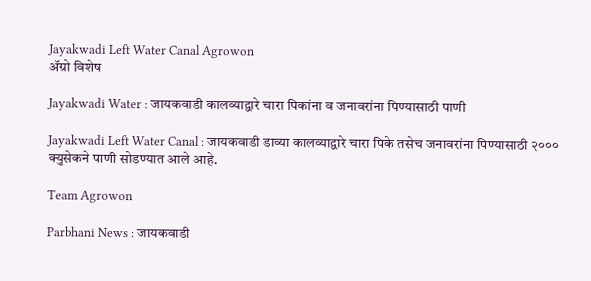Jayakwadi Left Water Canal Agrowon
ॲग्रो विशेष

Jayakwadi Water : जायकवाडी कालव्याद्वारे चारा पिकांना व जनावरांना पिण्यासाठी पाणी

Jayakwadi Left Water Canal : जायकवाडी डाव्या कालव्याद्वारे चारा पिके तसेच जनावरांना पिण्यासाठी २००० क्युसेकने पाणी सोडण्यात आले आहे.

Team Agrowon

Parbhani News : जायकवाडी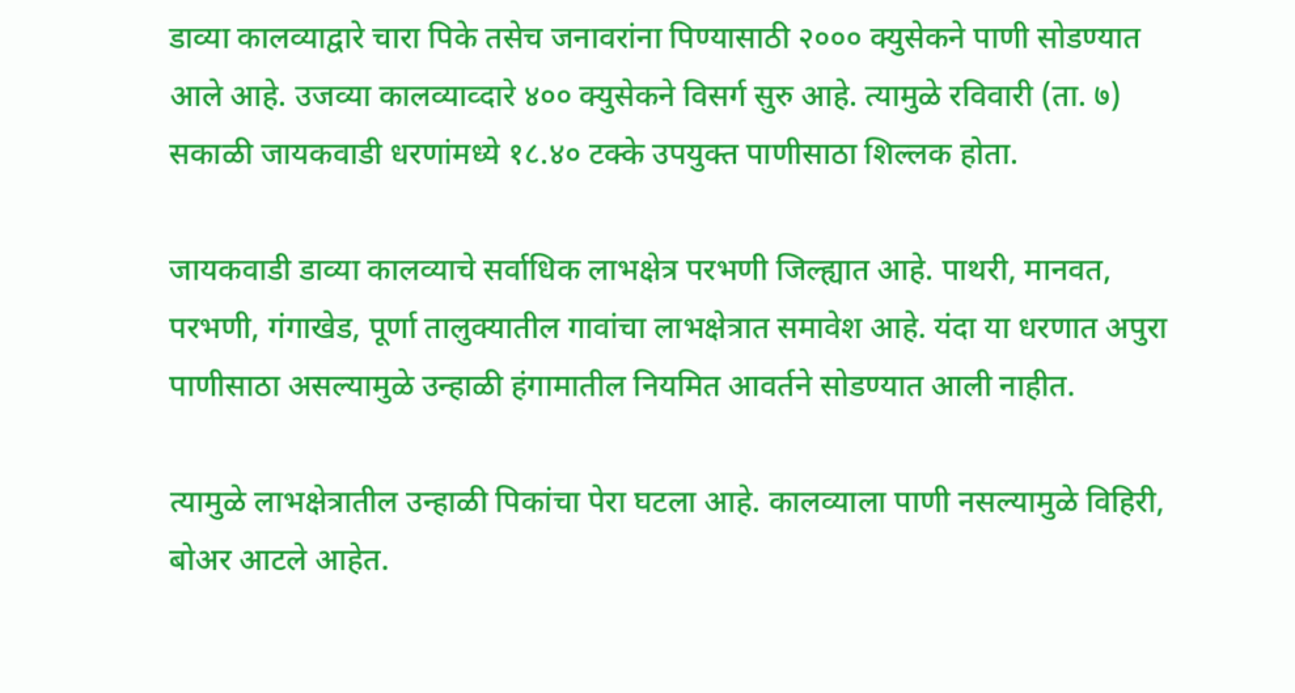डाव्या कालव्याद्वारे चारा पिके तसेच जनावरांना पिण्यासाठी २००० क्युसेकने पाणी सोडण्यात आले आहे. उजव्या कालव्याव्दारे ४०० क्युसेकने विसर्ग सुरु आहे. त्यामुळे रविवारी (ता. ७) सकाळी जायकवाडी धरणांमध्ये १८.४० टक्के उपयुक्त पाणीसाठा शिल्लक होता.

जायकवाडी डाव्या कालव्याचे सर्वाधिक लाभक्षेत्र परभणी जिल्ह्यात आहे. पाथरी, मानवत, परभणी, गंगाखेड, पूर्णा तालुक्यातील गावांचा लाभक्षेत्रात समावेश आहे. यंदा या धरणात अपुरा पाणीसाठा असल्यामुळे उन्हाळी हंगामातील नियमित आवर्तने सोडण्यात आली नाहीत.

त्यामुळे लाभक्षेत्रातील उन्हाळी पिकांचा पेरा घटला आहे. कालव्याला पाणी नसल्यामुळे विहिरी, बोअर आटले आहेत.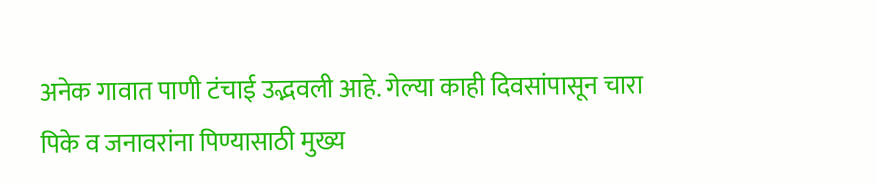अनेक गावात पाणी टंचाई उद्भवली आहे. गेल्या काही दिवसांपासून चारा पिके व जनावरांना पिण्यासाठी मुख्य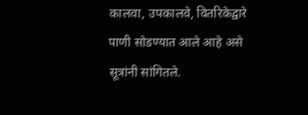कालवा, उपकालवे, वितरिकेद्वारे पाणी सोडण्यात आले आहे असे सूत्रांनी सांगितले.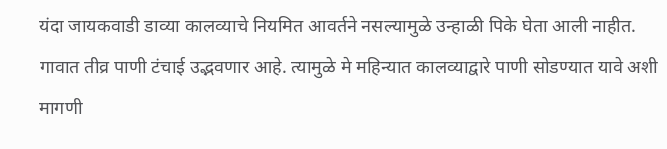यंदा जायकवाडी डाव्या कालव्याचे नियमित आवर्तने नसल्यामुळे उन्हाळी पिके घेता आली नाहीत. गावात तीव्र पाणी टंचाई उद्भवणार आहे. त्यामुळे मे महिन्यात कालव्याद्वारे पाणी सोडण्यात यावे अशी मागणी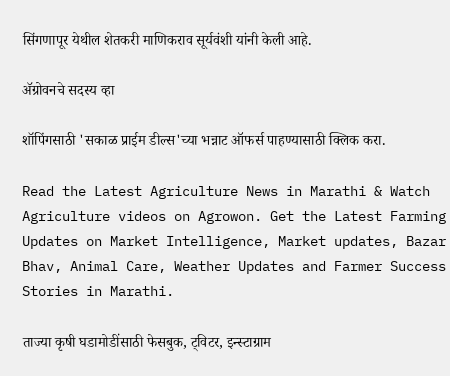सिंगणापूर येथील शेतकरी माणिकराव सूर्यवंशी यांनी केली आहे.

ॲग्रोवनचे सदस्य व्हा

शॉपिंगसाठी 'सकाळ प्राईम डील्स'च्या भन्नाट ऑफर्स पाहण्यासाठी क्लिक करा.

Read the Latest Agriculture News in Marathi & Watch Agriculture videos on Agrowon. Get the Latest Farming Updates on Market Intelligence, Market updates, Bazar Bhav, Animal Care, Weather Updates and Farmer Success Stories in Marathi.

ताज्या कृषी घडामोडींसाठी फेसबुक, ट्विटर, इन्स्टाग्राम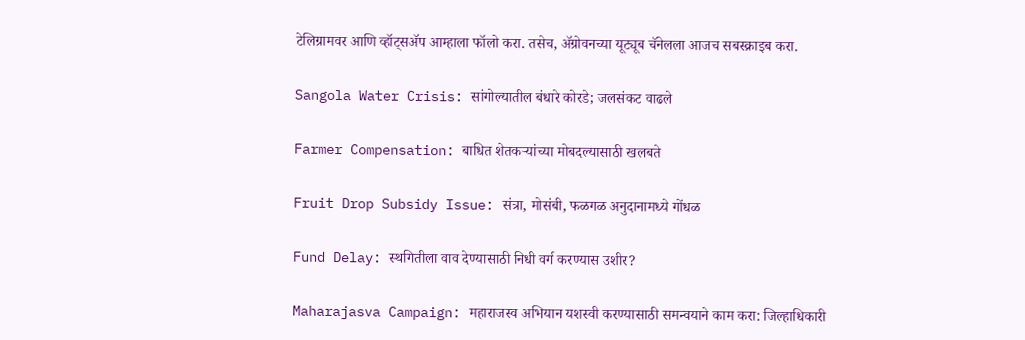टेलिग्रामवर आणि व्हॉट्सॲप आम्हाला फॉलो करा. तसेच, ॲग्रोवनच्या यूट्यूब चॅनेलला आजच सबस्क्राइब करा.

Sangola Water Crisis: सांगोल्यातील बंधारे कोरडे; जलसंकट वाढले

Farmer Compensation: बाधित शेतकऱ्यांच्या मोबदल्यासाठी खलबते

Fruit Drop Subsidy Issue: संत्रा, मोसंबी, फळगळ अनुदानामध्ये गोंधळ

Fund Delay: स्थगितीला वाव देण्यासाठी निधी वर्ग करण्यास उशीर?

Maharajasva Campaign: महाराजस्व अभियान यशस्वी करण्यासाठी समन्वयाने काम करा: जिल्हाधिकारी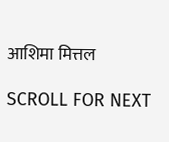आशिमा मित्तल

SCROLL FOR NEXT